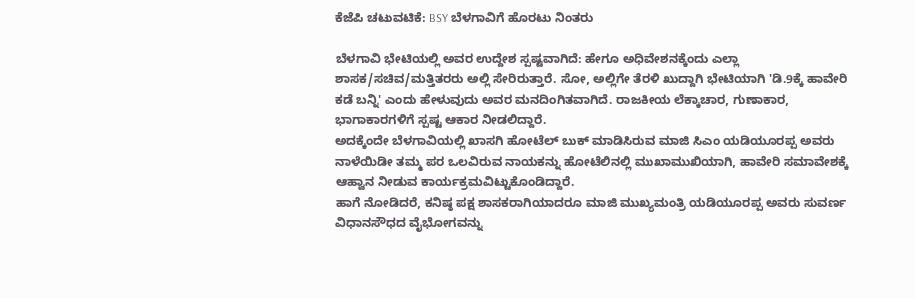ಕೆಜೆಪಿ ಚಟುವಟಿಕೆ: BSY ಬೆಳಗಾವಿಗೆ ಹೊರಟು ನಿಂತರು

ಬೆಳಗಾವಿ ಭೇಟಿಯಲ್ಲಿ ಅವರ ಉದ್ದೇಶ ಸ್ಪಷ್ಟವಾಗಿದೆ: ಹೇಗೂ ಅಧಿವೇಶನಕ್ಕೆಂದು ಎಲ್ಲಾ ಶಾಸಕ/ಸಚಿವ/ಮತ್ತಿತರರು ಅಲ್ಲಿ ಸೇರಿರುತ್ತಾರೆ. ಸೋ, ಅಲ್ಲಿಗೇ ತೆರಳಿ ಖುದ್ದಾಗಿ ಭೇಟಿಯಾಗಿ 'ಡಿ.9ಕ್ಕೆ ಹಾವೇರಿ ಕಡೆ ಬನ್ನಿ' ಎಂದು ಹೇಳುವುದು ಅವರ ಮನದಿಂಗಿತವಾಗಿದೆ. ರಾಜಕೀಯ ಲೆಕ್ಕಾಚಾರ, ಗುಣಾಕಾರ, ಭಾಗಾಕಾರಗಳಿಗೆ ಸ್ಪಷ್ಟ ಆಕಾರ ನೀಡಲಿದ್ದಾರೆ.
ಅದಕ್ಕೆಂದೇ ಬೆಳಗಾವಿಯಲ್ಲಿ ಖಾಸಗಿ ಹೋಟೆಲ್ ಬುಕ್ ಮಾಡಿಸಿರುವ ಮಾಜಿ ಸಿಎಂ ಯಡಿಯೂರಪ್ಪ ಅವರು ನಾಳೆಯಿಡೀ ತಮ್ಮ ಪರ ಒಲವಿರುವ ನಾಯಕನ್ನು ಹೋಟೆಲಿನಲ್ಲಿ ಮುಖಾಮುಖಿಯಾಗಿ, ಹಾವೇರಿ ಸಮಾವೇಶಕ್ಕೆ ಆಹ್ವಾನ ನೀಡುವ ಕಾರ್ಯಕ್ರಮವಿಟ್ಟುಕೊಂಡಿದ್ದಾರೆ.
ಹಾಗೆ ನೋಡಿದರೆ, ಕನಿಷ್ಠ ಪಕ್ಷ ಶಾಸಕರಾಗಿಯಾದರೂ ಮಾಜಿ ಮುಖ್ಯಮಂತ್ರಿ ಯಡಿಯೂರಪ್ಪ ಅವರು ಸುವರ್ಣ ವಿಧಾನಸೌಧದ ವೈಭೋಗವನ್ನು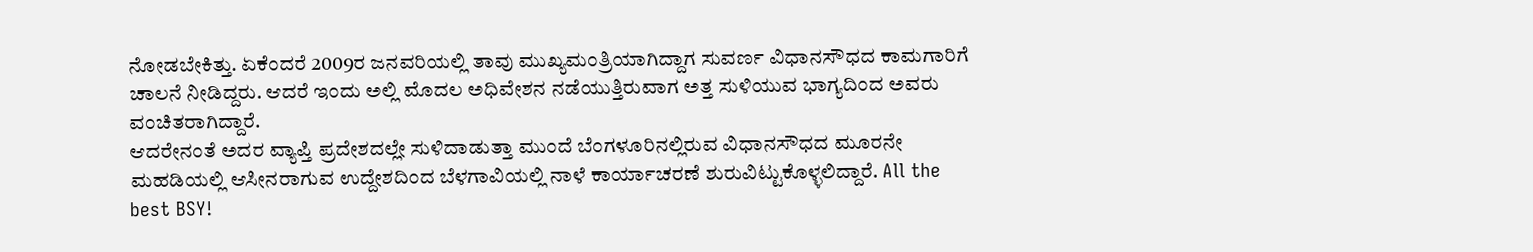ನೋಡಬೇಕಿತ್ತು. ಏಕೆಂದರೆ 2009ರ ಜನವರಿಯಲ್ಲಿ ತಾವು ಮುಖ್ಯಮಂತ್ರಿಯಾಗಿದ್ದಾಗ ಸುವರ್ಣ ವಿಧಾನಸೌಧದ ಕಾಮಗಾರಿಗೆ ಚಾಲನೆ ನೀಡಿದ್ದರು. ಆದರೆ ಇಂದು ಅಲ್ಲಿ ಮೊದಲ ಅಧಿವೇಶನ ನಡೆಯುತ್ತಿರುವಾಗ ಅತ್ತ ಸುಳಿಯುವ ಭಾಗ್ಯದಿಂದ ಅವರು ವಂಚಿತರಾಗಿದ್ದಾರೆ.
ಆದರೇನಂತೆ ಅದರ ವ್ಯಾಪ್ತಿ ಪ್ರದೇಶದಲ್ಲೇ ಸುಳಿದಾಡುತ್ತಾ ಮುಂದೆ ಬೆಂಗಳೂರಿನಲ್ಲಿರುವ ವಿಧಾನಸೌಧದ ಮೂರನೇ ಮಹಡಿಯಲ್ಲಿ ಆಸೀನರಾಗುವ ಉದ್ದೇಶದಿಂದ ಬೆಳಗಾವಿಯಲ್ಲಿ ನಾಳೆ ಕಾರ್ಯಾಚರಣೆ ಶುರುವಿಟ್ಟುಕೊಳ್ಳಲಿದ್ದಾರೆ. All the best BSY!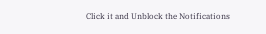Click it and Unblock the Notifications